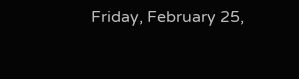Friday, February 25,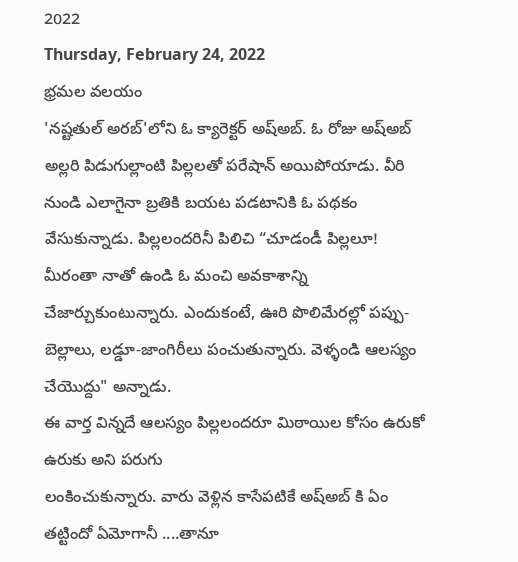2022
Thursday, February 24, 2022
భ్రమల వలయం
'నష్టతుల్ అరబ్'లోని ఓ క్యారెక్టర్ అష్అబ్. ఓ రోజు అష్అబ్ అల్లరి పిడుగుల్లాంటి పిల్లలతో పరేషాన్ అయిపోయాడు. వీరి నుండి ఎలాగైనా బ్రతికి బయట పడటానికి ఓ పథకం వేసుకున్నాడు. పిల్లలందరినీ పిలిచి “చూడండీ పిల్లలూ! మీరంతా నాతో ఉండి ఓ మంచి అవకాశాన్ని చేజార్చుకుంటున్నారు. ఎందుకంటే, ఊరి పొలిమేరల్లో పప్పు-బెల్లాలు, లడ్డూ-జాంగిరీలు పంచుతున్నారు. వెళ్ళండి ఆలస్యం చేయొద్దు" అన్నాడు.
ఈ వార్త విన్నదే ఆలస్యం పిల్లలందరూ మిఠాయిల కోసం ఉరుకో ఉరుకు అని పరుగు
లంకించుకున్నారు. వారు వెళ్లిన కాసేపటికే అష్అబ్ కి ఏం తట్టిందో ఏమోగానీ ....తానూ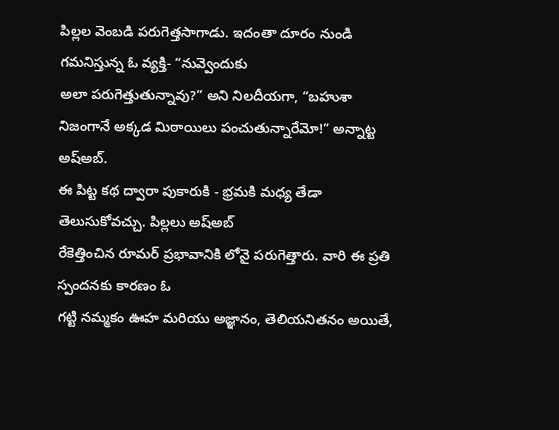పిల్లల వెంబడి పరుగెత్తసాగాడు. ఇదంతా దూరం నుండి గమనిస్తున్న ఓ వ్యక్తి- “నువ్వెందుకు
అలా పరుగెత్తుతున్నావు?” అని నిలదీయగా, “బహుశా
నిజంగానే అక్కడ మిఠాయిలు పంచుతున్నారేమో!” అన్నాట్ట అష్అబ్.
ఈ పిట్ట కథ ద్వారా పుకారుకి - భ్రమకి మధ్య తేడా తెలుసుకోవచ్చు. పిల్లలు అష్అబ్
రేకెత్తించిన రూమర్ ప్రభావానికి లోనై పరుగెత్తారు. వారి ఈ ప్రతి స్పందనకు కారణం ఓ
గట్టి నమ్మకం ఊహ మరియు అజ్ఞానం, తెలియనితనం అయితే,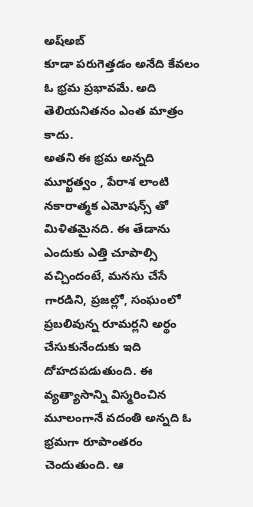అష్అబ్
కూడా పరుగెత్తడం అనేది కేవలం ఓ భ్రమ ప్రభావమే. అది తెలియనితనం ఎంత మాత్రం కాదు.
అతని ఈ భ్రమ అన్నది మూర్ఖత్వం , పేరాశ లాంటి నకారాత్మక ఎమోషన్స్ తో
మిళితమైనది. ఈ తేడాను ఎందుకు ఎత్తి చూపాల్సి వచ్చిందంటే, మనసు చేసే
గారడిని, ప్రజల్లో, సంఘంలో ప్రబలివున్న రూమర్లని అర్థం చేసుకునేందుకు ఇది దోహదపడుతుంది. ఈ
వ్యత్యాసాన్ని విస్మరించిన మూలంగానే వదంతి అన్నది ఓ భ్రమగా రూపాంతరం చెందుతుంది. ఆ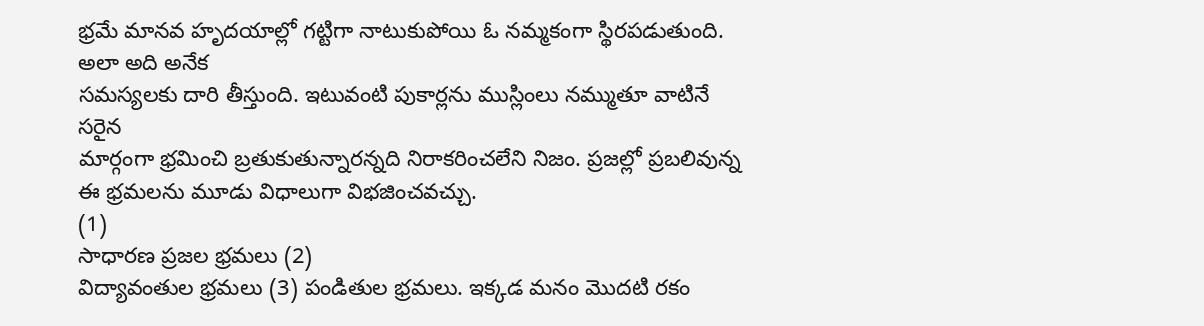భ్రమే మానవ హృదయాల్లో గట్టిగా నాటుకుపోయి ఓ నమ్మకంగా స్థిరపడుతుంది. అలా అది అనేక
సమస్యలకు దారి తీస్తుంది. ఇటువంటి పుకార్లను ముస్లింలు నమ్ముతూ వాటినే సరైన
మార్గంగా భ్రమించి బ్రతుకుతున్నారన్నది నిరాకరించలేని నిజం. ప్రజల్లో ప్రబలివున్న
ఈ భ్రమలను మూడు విధాలుగా విభజించవచ్చు.
(1)
సాధారణ ప్రజల భ్రమలు (2)
విద్యావంతుల భ్రమలు (3) పండితుల భ్రమలు. ఇక్కడ మనం మొదటి రకం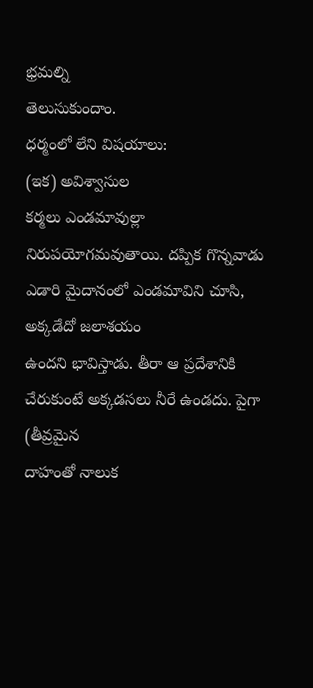భ్రమల్ని
తెలుసుకుందాం.
ధర్మంలో లేని విషయాలు:
(ఇక) అవిశ్వాసుల
కర్మలు ఎండమావుల్లా నిరుపయోగమవుతాయి. దప్పిక గొన్నవాడు ఎడారి మైదానంలో ఎండమావిని చూసి, అక్కడేదో జలాశయం
ఉందని భావిస్తాడు. తీరా ఆ ప్రదేశానికి చేరుకుంటే అక్కడసలు నీరే ఉండదు. పైగా (తీవ్రమైన
దాహంతో నాలుక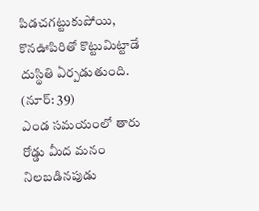పిడచగట్టుకుపోయి, కొనఊపిరితో కొట్టుమిట్టాడే దుస్థితి ఏర్పడుతుంది.
(నూర్: 39)
ఎండ సమయంలో తారు రోడ్డు మీద మనం నిలబడినపుడు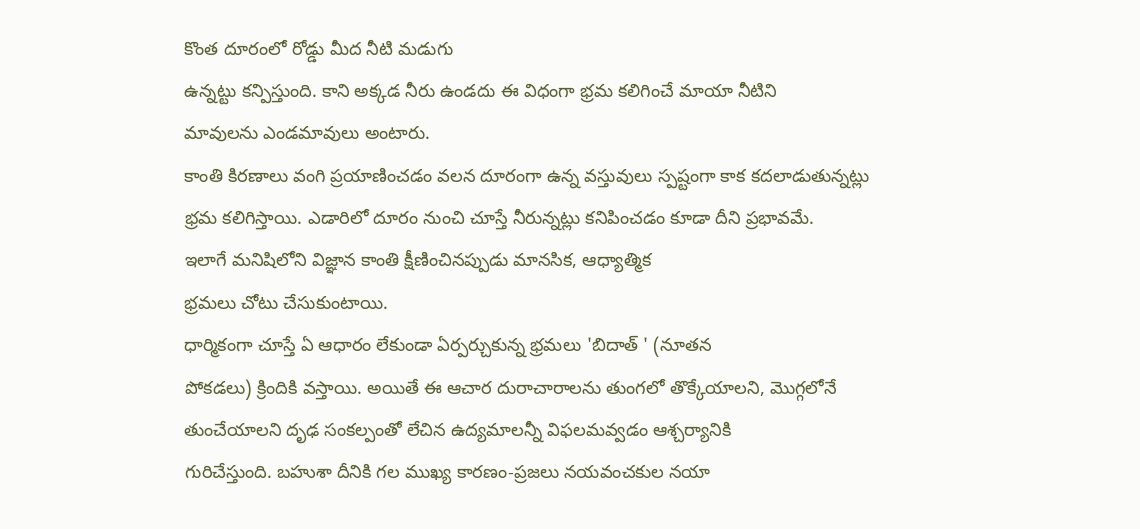కొంత దూరంలో రోడ్డు మీద నీటి మడుగు
ఉన్నట్టు కన్పిస్తుంది. కాని అక్కడ నీరు ఉండదు ఈ విధంగా భ్రమ కలిగించే మాయా నీటిని
మావులను ఎండమావులు అంటారు.
కాంతి కిరణాలు వంగి ప్రయాణించడం వలన దూరంగా ఉన్న వస్తువులు స్పష్టంగా కాక కదలాడుతున్నట్లు
భ్రమ కలిగిస్తాయి. ఎడారిలో దూరం నుంచి చూస్తే నీరున్నట్లు కనిపించడం కూడా దీని ప్రభావమే.
ఇలాగే మనిషిలోని విజ్ఞాన కాంతి క్షీణించినప్పుడు మానసిక, ఆధ్యాత్మిక
భ్రమలు చోటు చేసుకుంటాయి.
ధార్మికంగా చూస్తే ఏ ఆధారం లేకుండా ఏర్పర్చుకున్న భ్రమలు 'బిదాత్ ' (నూతన
పోకడలు) క్రిందికి వస్తాయి. అయితే ఈ ఆచార దురాచారాలను తుంగలో తొక్కేయాలని, మొగ్గలోనే
తుంచేయాలని దృఢ సంకల్పంతో లేచిన ఉద్యమాలన్నీ విఫలమవ్వడం ఆశ్చర్యానికి
గురిచేస్తుంది. బహుశా దీనికి గల ముఖ్య కారణం-ప్రజలు నయవంచకుల నయా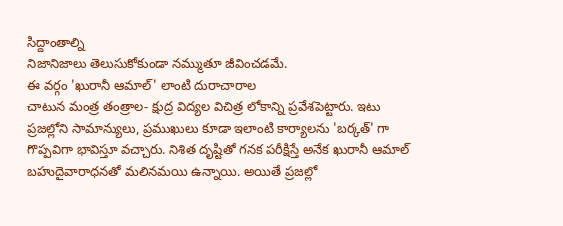సిద్దాంతాల్ని
నిజానిజాలు తెలుసుకోకుండా నమ్ముతూ జీవించడమే.
ఈ వర్గం 'ఖురానీ ఆమాల్' లాంటి దురాచారాల
చాటున మంత్ర తంత్రాల- క్షుద్ర విద్యల విచిత్ర లోకాన్ని ప్రవేశపెట్టారు. ఇటు
ప్రజల్లోని సామాన్యులు, ప్రముఖులు కూడా ఇలాంటి కార్యాలను 'బర్కత్' గా
గొప్పవిగా భావిస్తూ వచ్చారు. నిశిత దృష్టితో గనక పరీక్షిస్తే అనేక ఖురానీ ఆమాల్
బహుదైవారాధనతో మలినమయి ఉన్నాయి. అయితే ప్రజల్లో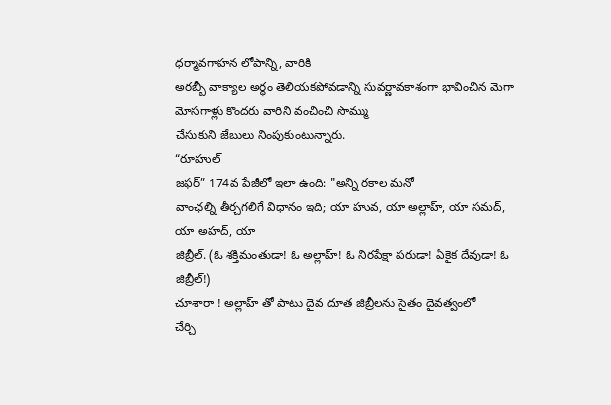ధర్మావగాహన లోపాన్ని, వారికి
అరబ్బీ వాక్యాల అర్థం తెలియకపోవడాన్ని సువర్ణావకాశంగా భావించిన మెగా
మోసగాళ్లు కొందరు వారిని వంచించి సొమ్ము
చేసుకుని జేబులు నింపుకుంటున్నారు.
“రూహుల్
జఫర్” 174వ పేజీలో ఇలా ఉంది: "అన్ని రకాల మనో
వాంఛల్ని తీర్చగలిగే విధానం ఇది; యా హువ, యా అల్లాహ్, యా సమద్, యా అహద్, యా
జిబ్రీల్. (ఓ శక్తిమంతుడా! ఓ అల్లాహ్! ఓ నిరపేక్షా పరుడా! ఏకైక దేవుడా! ఓ
జిబ్రీల్!)
చూశారా ! అల్లాహ్ తో పాటు దైవ దూత జిబ్రీలను సైతం దైవత్వంలో
చేర్చి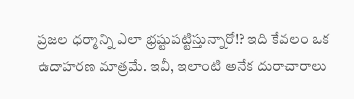ప్రజల ధర్మాన్ని ఎలా భ్రష్టుపట్టిస్తున్నారో!? ఇది కేవలం ఒక ఉదాహరణ మాత్రమే. ఇవీ, ఇలాంటి అనేక దురాచారాలు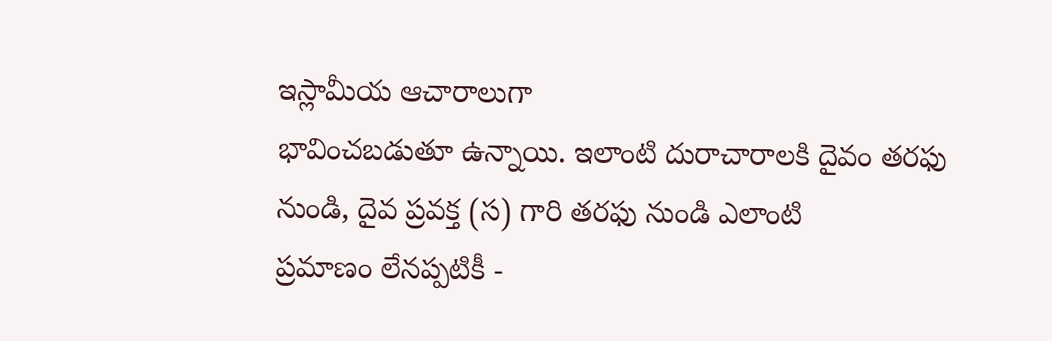ఇస్లామీయ ఆచారాలుగా
భావించబడుతూ ఉన్నాయి. ఇలాంటి దురాచారాలకి దైవం తరఫు నుండి, దైవ ప్రవక్త (స) గారి తరఫు నుండి ఎలాంటి
ప్రమాణం లేనప్పటికీ -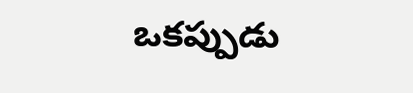ఒకప్పుడు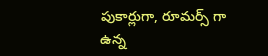పుకార్లుగా, రూమర్స్ గా ఉన్న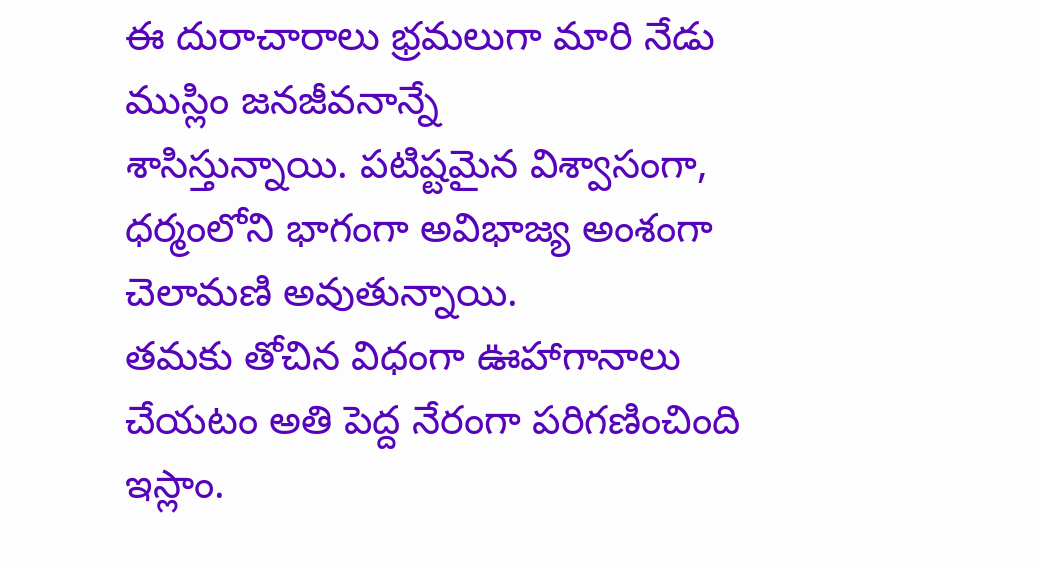ఈ దురాచారాలు భ్రమలుగా మారి నేడు ముస్లిం జనజీవనాన్నే
శాసిస్తున్నాయి. పటిష్టమైన విశ్వాసంగా, ధర్మంలోని భాగంగా అవిభాజ్య అంశంగా చెలామణి అవుతున్నాయి.
తమకు తోచిన విధంగా ఊహాగానాలు చేయటం అతి పెద్ద నేరంగా పరిగణించింది ఇస్లాం.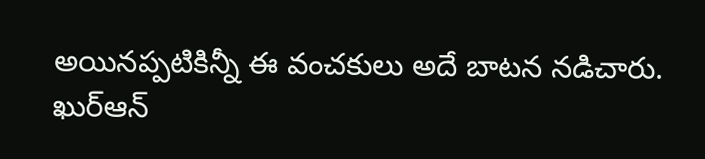అయినప్పటికిన్నీ ఈ వంచకులు అదే బాటన నడిచారు. ఖుర్ఆన్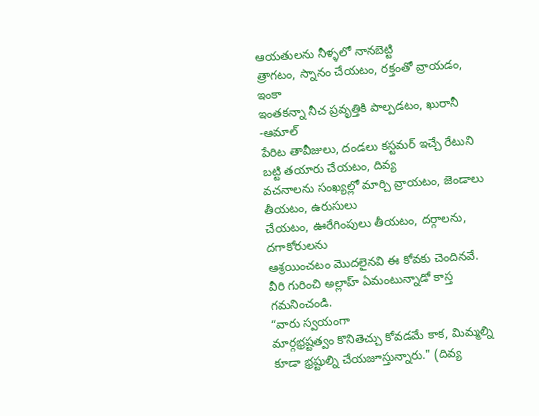ఆయతులను నీళ్ళలో నానబెట్టి
త్రాగటం, స్నానం చేయటం, రక్తంతో వ్రాయడం, ఇంకా
ఇంతకన్నా నీచ ప్రవృత్తికి పాల్పడటం, ఖురానీ -ఆమాల్
పేరిట తావీజులు, దండలు కస్టమర్ ఇచ్చే రేటుని బట్టి తయారు చేయటం, దివ్య
వచనాలను సంఖ్యల్లో మార్చి వ్రాయటం, జెండాలు తీయటం, ఉరుసులు
చేయటం, ఊరేగింపులు తీయటం, దర్గాలను, దగాకోరులను
ఆశ్రయించటం మొదలైనవి ఈ కోవకు చెందినవే. వీరి గురించి అల్లాహ్ ఏమంటున్నాడో కాస్త
గమనించండి.
“వారు స్వయంగా
మార్గభ్రష్టత్వం కొనితెచ్చు కోవడమే కాక, మిమ్మల్ని కూడా భ్రష్టుల్ని చేయజూస్తున్నారు." (దివ్య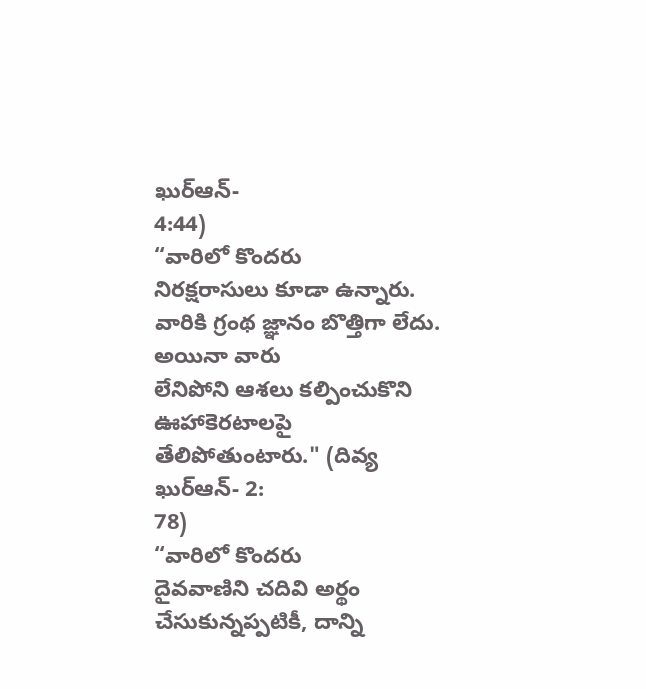ఖుర్ఆన్-
4:44)
“వారిలో కొందరు
నిరక్షరాసులు కూడా ఉన్నారు. వారికి గ్రంథ జ్ఞానం బొత్తిగా లేదు. అయినా వారు
లేనిపోని ఆశలు కల్పించుకొని ఊహాకెరటాలపై తేలిపోతుంటారు." (దివ్య ఖుర్ఆన్- 2:
78)
“వారిలో కొందరు
దైవవాణిని చదివి అర్థం చేసుకున్నప్పటికీ, దాన్ని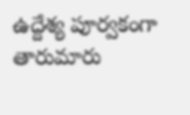ఉద్దేశ్య పూర్వకంగా తారుమారు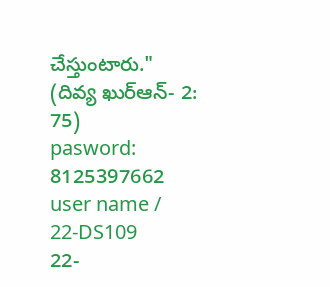చేస్తుంటారు."
(దివ్య ఖుర్ఆన్- 2:
75)
pasword: 8125397662
user name /
22-DS109
22-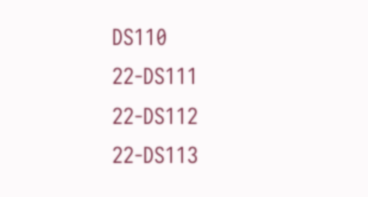DS110
22-DS111
22-DS112
22-DS113